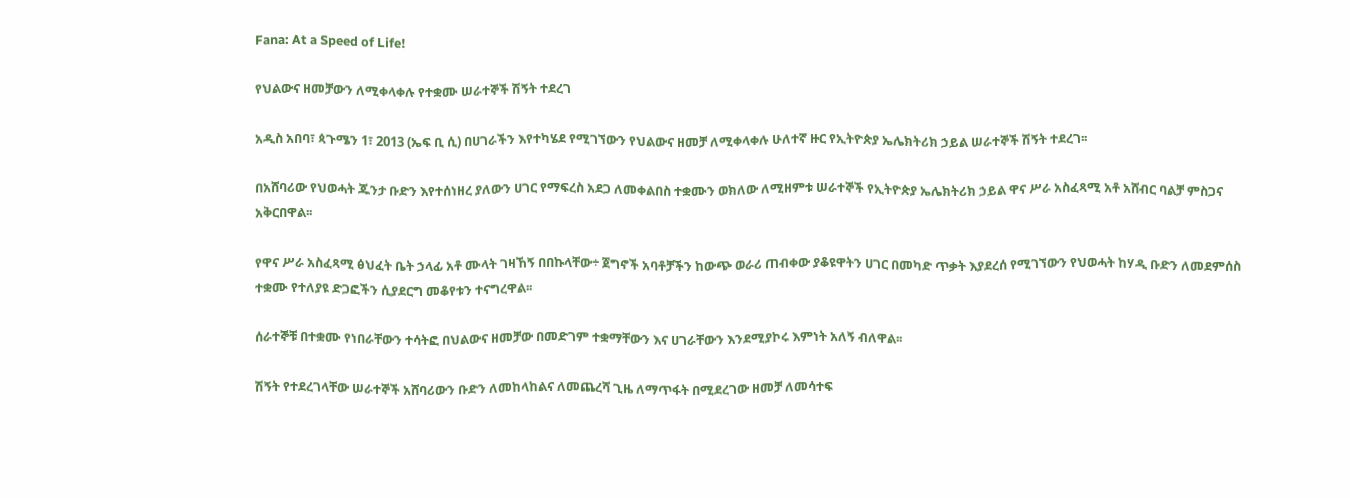Fana: At a Speed of Life!

የህልውና ዘመቻውን ለሚቀላቀሉ የተቋሙ ሠራተኞች ሽኝት ተደረገ

አዲስ አበባ፣ ጳጉሜን 1፣ 2013 (ኤፍ ቢ ሲ) በሀገራችን እየተካሄደ የሚገኘውን የህልውና ዘመቻ ለሚቀላቀሉ ሁለተኛ ዙር የኢትዮጵያ ኤሌክትሪክ ኃይል ሠራተኞች ሽኝት ተደረገ፡፡

በአሸባሪው የህወሓት ጁንታ ቡድን እየተሰነዘረ ያለውን ሀገር የማፍረስ አደጋ ለመቀልበስ ተቋሙን ወክለው ለሚዘምቱ ሠራተኞች የኢትዮጵያ ኤሌክትሪክ ኃይል ዋና ሥራ አስፈጻሚ አቶ አሸብር ባልቻ ምስጋና አቅርበዋል፡፡

የዋና ሥራ አስፈጻሚ ፅህፈት ቤት ኃላፊ አቶ ሙላት ገዛኸኝ በበኩላቸው÷ ጀግኖች አባቶቻችን ከውጭ ወራሪ ጠብቀው ያቆዩዋትን ሀገር በመካድ ጥቃት እያደረሰ የሚገኘውን የህወሓት ከሃዲ ቡድን ለመደምሰስ ተቋሙ የተለያዩ ድጋፎችን ሲያደርግ መቆየቱን ተናግረዋል፡፡

ሰራተኞቹ በተቋሙ የነበራቸውን ተሳትፎ በህልውና ዘመቻው በመድገም ተቋማቸውን እና ሀገራቸውን እንደሚያኮሩ እምነት አለኝ ብለዋል፡፡

ሽኝት የተደረገላቸው ሠራተኞች አሸባሪውን ቡድን ለመከላከልና ለመጨረሻ ጊዜ ለማጥፋት በሚደረገው ዘመቻ ለመሳተፍ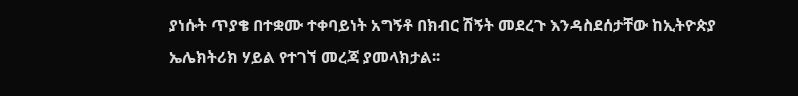ያነሱት ጥያቄ በተቋሙ ተቀባይነት አግኝቶ በክብር ሽኝት መደረጉ እንዳስደሰታቸው ከኢትዮጵያ ኤሌክትሪክ ሃይል የተገኘ መረጃ ያመላክታል፡፡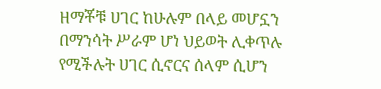ዘማቾቹ ሀገር ከሁሉም በላይ መሆኗን በማንሳት ሥራም ሆነ ህይወት ሊቀጥሉ የሚችሉት ሀገር ሲኖርና ሰላም ሲሆን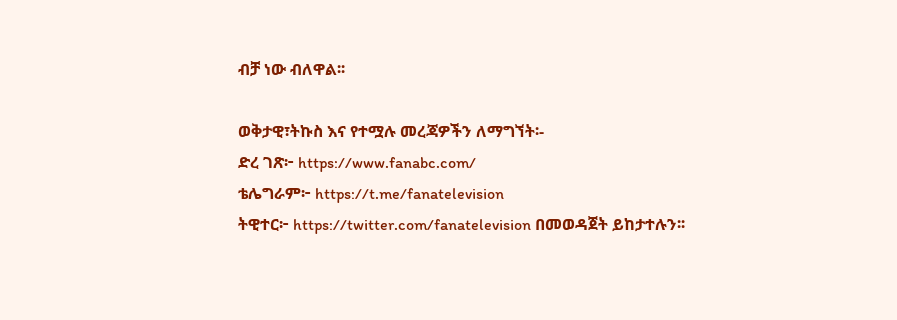ብቻ ነው ብለዋል፡፡

ወቅታዊ፣ትኩስ እና የተሟሉ መረጃዎችን ለማግኘት፡-
ድረ ገጽ፦ https://www.fanabc.com/
ቴሌግራም፦ https://t.me/fanatelevision
ትዊተር፦ https://twitter.com/fanatelevision በመወዳጀት ይከታተሉን፡፡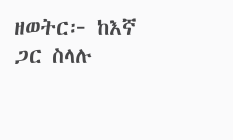ዘወትር፦ ከእኛ ጋር ስላሉ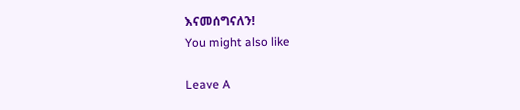እናመሰግናለን!
You might also like

Leave A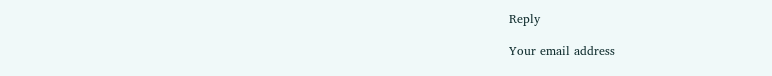Reply

Your email address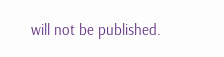will not be published.